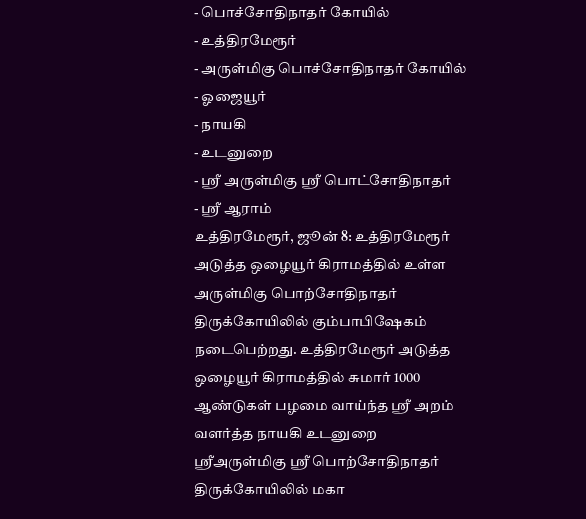- பொச்சோதிநாதர் கோயில்
- உத்திரமேரூர்
- அருள்மிகு பொச்சோதிநாதர் கோயில்
- ஓஜையூர்
- நாயகி
- உடனுறை
- ஸ்ரீ அருள்மிகு ஸ்ரீ பொட்சோதிநாதர்
- ஸ்ரீ ஆராம்
உத்திரமேரூர், ஜூன் 8: உத்திரமேரூர் அடுத்த ஒழையூர் கிராமத்தில் உள்ள அருள்மிகு பொற்சோதிநாதர் திருக்கோயிலில் கும்பாபிஷேகம் நடைபெற்றது. உத்திரமேரூர் அடுத்த ஒழையூர் கிராமத்தில் சுமார் 1000 ஆண்டுகள் பழமை வாய்ந்த ஸ்ரீ அறம் வளர்த்த நாயகி உடனுறை ஸ்ரீஅருள்மிகு ஸ்ரீ பொற்சோதிநாதர் திருக்கோயிலில் மகா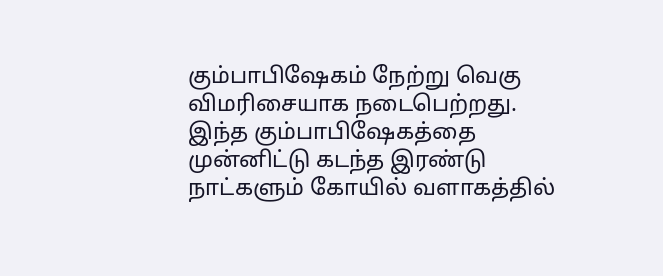கும்பாபிஷேகம் நேற்று வெகு விமரிசையாக நடைபெற்றது.
இந்த கும்பாபிஷேகத்தை முன்னிட்டு கடந்த இரண்டு நாட்களும் கோயில் வளாகத்தில்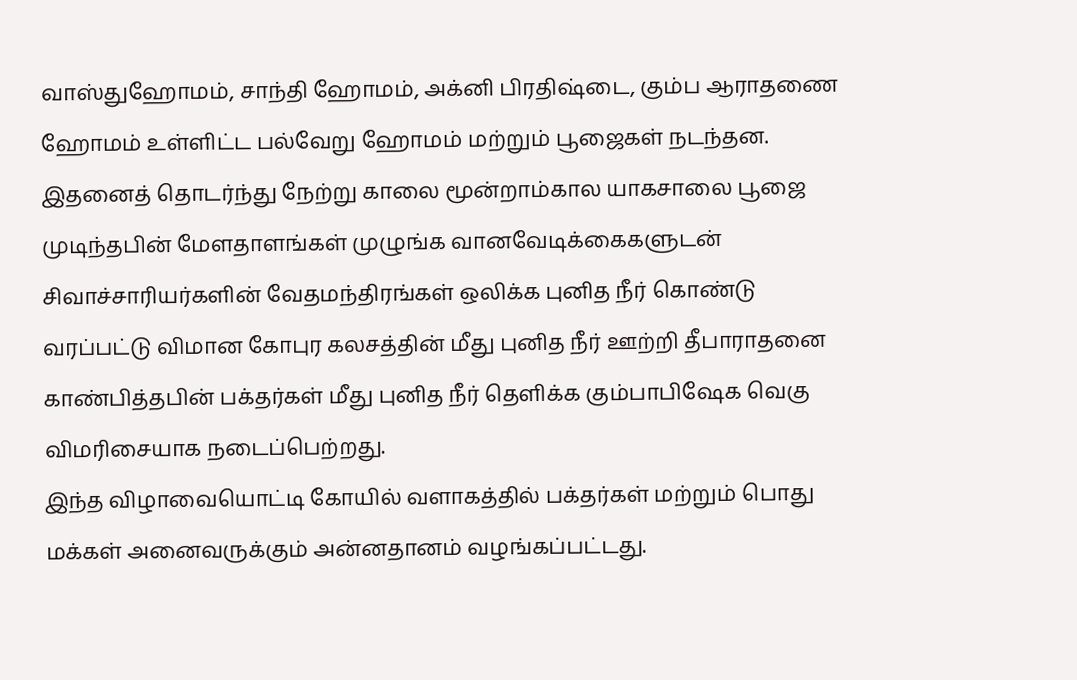வாஸ்துஹோமம், சாந்தி ஹோமம், அக்னி பிரதிஷ்டை, கும்ப ஆராதணை ஹோமம் உள்ளிட்ட பல்வேறு ஹோமம் மற்றும் பூஜைகள் நடந்தன. இதனைத் தொடர்ந்து நேற்று காலை மூன்றாம்கால யாகசாலை பூஜை முடிந்தபின் மேளதாளங்கள் முழுங்க வானவேடிக்கைகளுடன் சிவாச்சாரியர்களின் வேதமந்திரங்கள் ஒலிக்க புனித நீர் கொண்டு வரப்பட்டு விமான கோபுர கலசத்தின் மீது புனித நீர் ஊற்றி தீபாராதனை காண்பித்தபின் பக்தர்கள் மீது புனித நீர் தெளிக்க கும்பாபிஷேக வெகு விமரிசையாக நடைப்பெற்றது.
இந்த விழாவையொட்டி கோயில் வளாகத்தில் பக்தர்கள் மற்றும் பொது மக்கள் அனைவருக்கும் அன்னதானம் வழங்கப்பட்டது.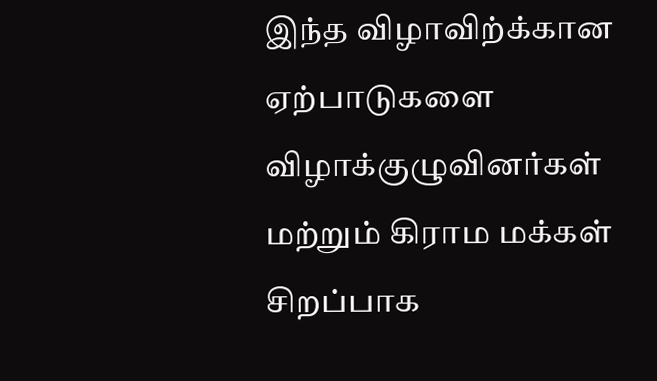இந்த விழாவிற்க்கான ஏற்பாடுகளை விழாக்குழுவினர்கள் மற்றும் கிராம மக்கள் சிறப்பாக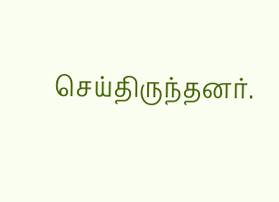செய்திருந்தனர்.